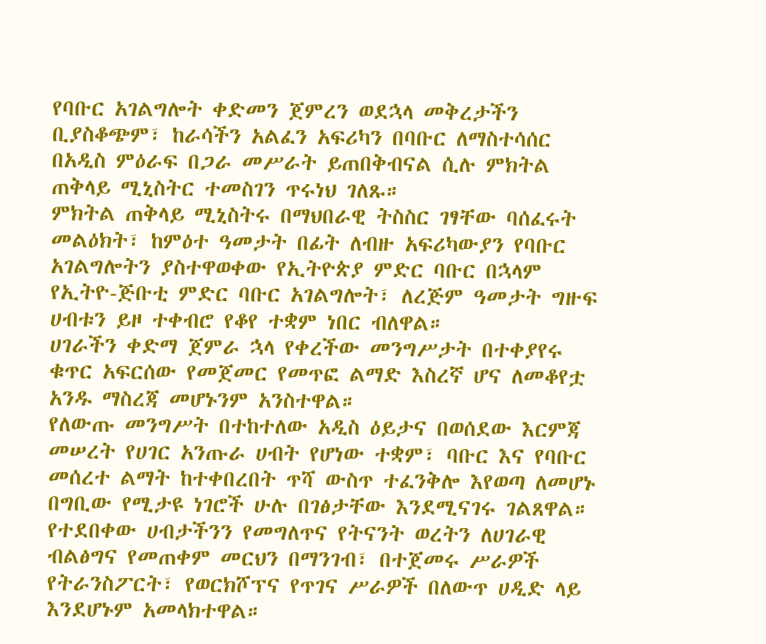የባቡር አገልግሎት ቀድመን ጀምረን ወደኋላ መቅረታችን ቢያስቆጭም፣ ከራሳችን አልፈን አፍሪካን በባቡር ለማስተሳሰር በአዲስ ምዕራፍ በጋራ መሥራት ይጠበቅብናል ሲሉ ምክትል ጠቅላይ ሚኒስትር ተመስገን ጥሩነህ ገለጹ።
ምክትል ጠቅላይ ሚኒስትሩ በማህበራዊ ትስስር ገፃቸው ባሰፈሩት መልዕክት፣ ከምዕተ ዓመታት በፊት ለብዙ አፍሪካውያን የባቡር አገልግሎትን ያስተዋወቀው የኢትዮጵያ ምድር ባቡር በኋላም የኢትዮ-ጅቡቲ ምድር ባቡር አገልግሎት፣ ለረጅም ዓመታት ግዙፍ ሀብቱን ይዞ ተቀብሮ የቆየ ተቋም ነበር ብለዋል።
ሀገራችን ቀድማ ጀምራ ኋላ የቀረችው መንግሥታት በተቀያየሩ ቁጥር አፍርሰው የመጀመር የመጥፎ ልማድ እስረኛ ሆና ለመቆየቷ አንዱ ማስረጃ መሆኑንም አንስተዋል።
የለውጡ መንግሥት በተከተለው አዲስ ዕይታና በወሰደው እርምጃ መሠረት የሀገር አንጡራ ሀብት የሆነው ተቋም፣ ባቡር እና የባቡር መሰረተ ልማት ከተቀበረበት ጥሻ ውስጥ ተፈንቅሎ እየወጣ ለመሆኑ በግቢው የሚታዩ ነገሮች ሁሉ በገፅታቸው እንደሚናገሩ ገልጸዋል።
የተደበቀው ሀብታችንን የመግለጥና የትናንት ወረትን ለሀገራዊ ብልፅግና የመጠቀም መርህን በማንገብ፣ በተጀመሩ ሥራዎች የትራንስፖርት፣ የወርክሾፕና የጥገና ሥራዎች በለውጥ ሀዲድ ላይ እንደሆኑም አመላክተዋል።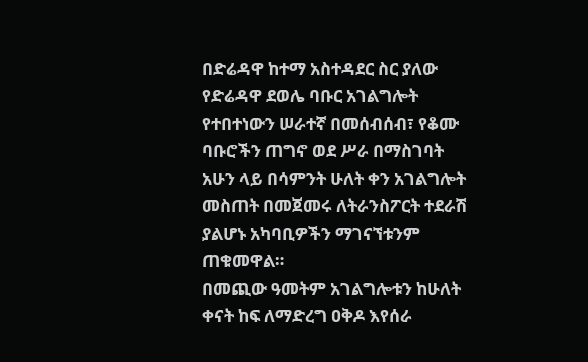በድሬዳዋ ከተማ አስተዳደር ስር ያለው የድሬዳዋ ደወሌ ባቡር አገልግሎት የተበተነውን ሠራተኛ በመሰብሰብ፣ የቆሙ ባቡሮችን ጠግኖ ወደ ሥራ በማስገባት አሁን ላይ በሳምንት ሁለት ቀን አገልግሎት መስጠት በመጀመሩ ለትራንስፖርት ተደራሽ ያልሆኑ አካባቢዎችን ማገናኘቱንም ጠቁመዋል።
በመጪው ዓመትም አገልግሎቱን ከሁለት ቀናት ከፍ ለማድረግ ዐቅዶ እየሰራ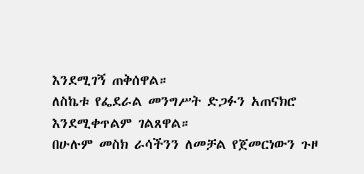እንደሚገኝ ጠቅሰዋል።
ለስኬቱ የፌደራል መንግሥት ድጋፉን አጠናክሮ እንደሚቀጥልም ገልጸዋል።
በሁሉም መስክ ራሳችንን ለመቻል የጀመርነውን ጉዞ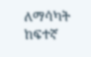ለማሳካት ከፍተኛ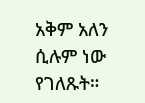አቅም አለን ሲሉም ነው የገለጹት።